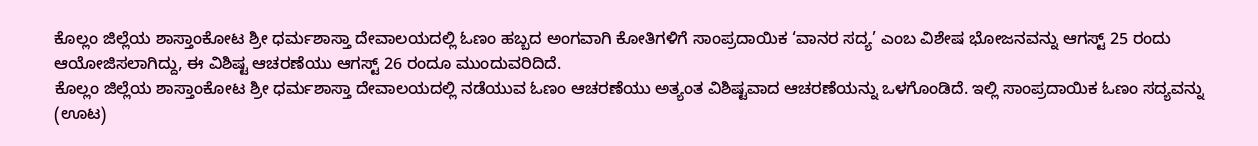ಕೊಲ್ಲಂ ಜಿಲ್ಲೆಯ ಶಾಸ್ತಾಂಕೋಟ ಶ್ರೀ ಧರ್ಮಶಾಸ್ತಾ ದೇವಾಲಯದಲ್ಲಿ ಓಣಂ ಹಬ್ಬದ ಅಂಗವಾಗಿ ಕೋತಿಗಳಿಗೆ ಸಾಂಪ್ರದಾಯಿಕ ‘ವಾನರ ಸದ್ಯ’ ಎಂಬ ವಿಶೇಷ ಭೋಜನವನ್ನು ಆಗಸ್ಟ್ 25 ರಂದು ಆಯೋಜಿಸಲಾಗಿದ್ದು, ಈ ವಿಶಿಷ್ಟ ಆಚರಣೆಯು ಆಗಸ್ಟ್ 26 ರಂದೂ ಮುಂದುವರಿದಿದೆ.
ಕೊಲ್ಲಂ ಜಿಲ್ಲೆಯ ಶಾಸ್ತಾಂಕೋಟ ಶ್ರೀ ಧರ್ಮಶಾಸ್ತಾ ದೇವಾಲಯದಲ್ಲಿ ನಡೆಯುವ ಓಣಂ ಆಚರಣೆಯು ಅತ್ಯಂತ ವಿಶಿಷ್ಟವಾದ ಆಚರಣೆಯನ್ನು ಒಳಗೊಂಡಿದೆ. ಇಲ್ಲಿ ಸಾಂಪ್ರದಾಯಿಕ ಓಣಂ ಸದ್ಯವನ್ನು (ಊಟ)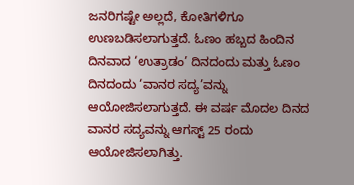ಜನರಿಗಷ್ಟೇ ಅಲ್ಲದೆ, ಕೋತಿಗಳಿಗೂ ಉಣಬಡಿಸಲಾಗುತ್ತದೆ. ಓಣಂ ಹಬ್ಬದ ಹಿಂದಿನ ದಿನವಾದ ‘ಉತ್ರಾಡಂ’ ದಿನದಂದು ಮತ್ತು ಓಣಂ ದಿನದಂದು ‘ವಾನರ ಸದ್ಯ’ವನ್ನು ಆಯೋಜಿಸಲಾಗುತ್ತದೆ. ಈ ವರ್ಷ ಮೊದಲ ದಿನದ ವಾನರ ಸದ್ಯವನ್ನು ಆಗಸ್ಟ್ 25 ರಂದು ಆಯೋಜಿಸಲಾಗಿತ್ತು.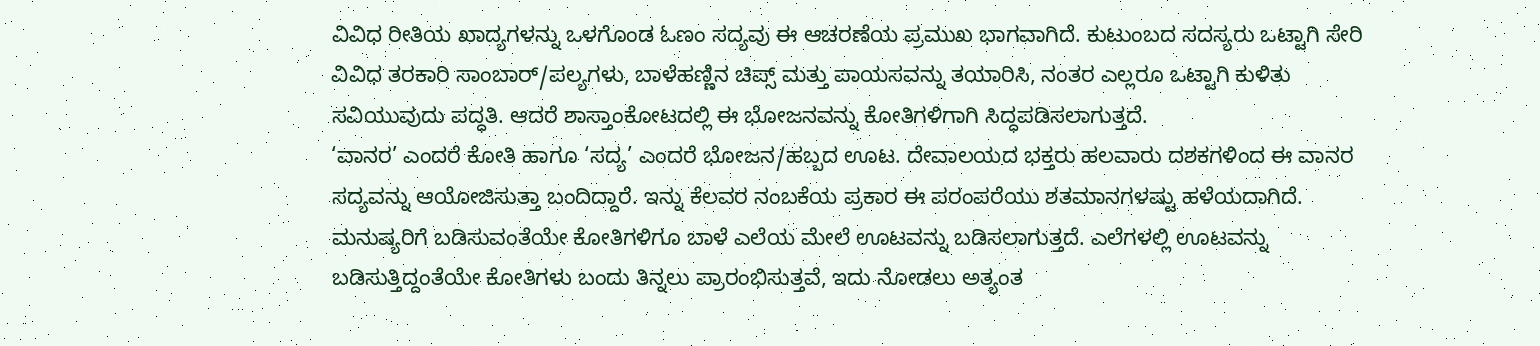ವಿವಿಧ ರೀತಿಯ ಖಾದ್ಯಗಳನ್ನು ಒಳಗೊಂಡ ಓಣಂ ಸದ್ಯವು ಈ ಆಚರಣೆಯ ಪ್ರಮುಖ ಭಾಗವಾಗಿದೆ. ಕುಟುಂಬದ ಸದಸ್ಯರು ಒಟ್ಟಾಗಿ ಸೇರಿ ವಿವಿಧ ತರಕಾರಿ ಸಾಂಬಾರ್/ಪಲ್ಯಗಳು, ಬಾಳೆಹಣ್ಣಿನ ಚಿಪ್ಸ್ ಮತ್ತು ಪಾಯಸವನ್ನು ತಯಾರಿಸಿ, ನಂತರ ಎಲ್ಲರೂ ಒಟ್ಟಾಗಿ ಕುಳಿತು ಸವಿಯುವುದು ಪದ್ಧತಿ. ಆದರೆ ಶಾಸ್ತಾಂಕೋಟದಲ್ಲಿ ಈ ಭೋಜನವನ್ನು ಕೋತಿಗಳಿಗಾಗಿ ಸಿದ್ಧಪಡಿಸಲಾಗುತ್ತದೆ.
‘ವಾನರ’ ಎಂದರೆ ಕೋತಿ ಹಾಗೂ ‘ಸದ್ಯ’ ಎಂದರೆ ಭೋಜನ/ಹಬ್ಬದ ಊಟ. ದೇವಾಲಯದ ಭಕ್ತರು ಹಲವಾರು ದಶಕಗಳಿಂದ ಈ ವಾನರ ಸದ್ಯವನ್ನು ಆಯೋಜಿಸುತ್ತಾ ಬಂದಿದ್ದಾರೆ. ಇನ್ನು ಕೆಲವರ ನಂಬಕೆಯ ಪ್ರಕಾರ ಈ ಪರಂಪರೆಯು ಶತಮಾನಗಳಷ್ಟು ಹಳೆಯದಾಗಿದೆ.
ಮನುಷ್ಯರಿಗೆ ಬಡಿಸುವಂತೆಯೇ ಕೋತಿಗಳಿಗೂ ಬಾಳೆ ಎಲೆಯ ಮೇಲೆ ಊಟವನ್ನು ಬಡಿಸಲಾಗುತ್ತದೆ. ಎಲೆಗಳಲ್ಲಿ ಊಟವನ್ನು ಬಡಿಸುತ್ತಿದ್ದಂತೆಯೇ ಕೋತಿಗಳು ಬಂದು ತಿನ್ನಲು ಪ್ರಾರಂಭಿಸುತ್ತವೆ, ಇದು ನೋಡಲು ಅತ್ಯಂತ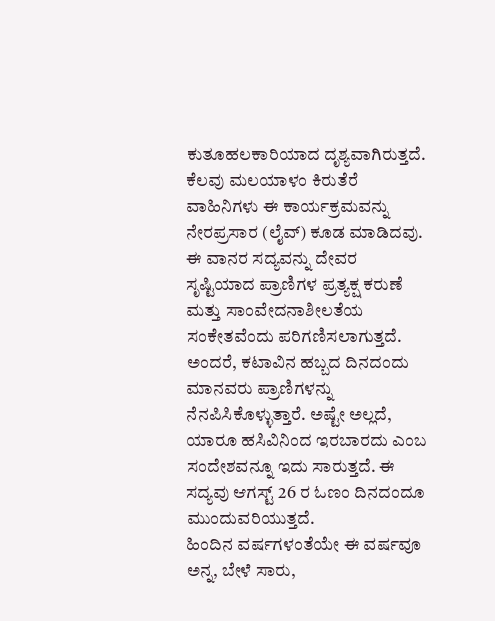ಕುತೂಹಲಕಾರಿಯಾದ ದೃಶ್ಯವಾಗಿರುತ್ತದೆ. ಕೆಲವು ಮಲಯಾಳಂ ಕಿರುತೆರೆ ವಾಹಿನಿಗಳು ಈ ಕಾರ್ಯಕ್ರಮವನ್ನು ನೇರಪ್ರಸಾರ (ಲೈವ್) ಕೂಡ ಮಾಡಿದವು.
ಈ ವಾನರ ಸದ್ಯವನ್ನು ದೇವರ ಸೃಷ್ಟಿಯಾದ ಪ್ರಾಣಿಗಳ ಪ್ರತ್ಯಕ್ಷ ಕರುಣೆ ಮತ್ತು ಸಾಂವೇದನಾಶೀಲತೆಯ ಸಂಕೇತವೆಂದು ಪರಿಗಣಿಸಲಾಗುತ್ತದೆ. ಅಂದರೆ, ಕಟಾವಿನ ಹಬ್ಬದ ದಿನದಂದು ಮಾನವರು ಪ್ರಾಣಿಗಳನ್ನು ನೆನಪಿಸಿಕೊಳ್ಳುತ್ತಾರೆ. ಅಷ್ಟೇ ಅಲ್ಲದೆ, ಯಾರೂ ಹಸಿವಿನಿಂದ ಇರಬಾರದು ಎಂಬ ಸಂದೇಶವನ್ನೂ ಇದು ಸಾರುತ್ತದೆ. ಈ ಸದ್ಯವು ಆಗಸ್ಟ್ 26 ರ ಓಣಂ ದಿನದಂದೂ ಮುಂದುವರಿಯುತ್ತದೆ.
ಹಿಂದಿನ ವರ್ಷಗಳಂತೆಯೇ ಈ ವರ್ಷವೂ ಅನ್ನ, ಬೇಳೆ ಸಾರು,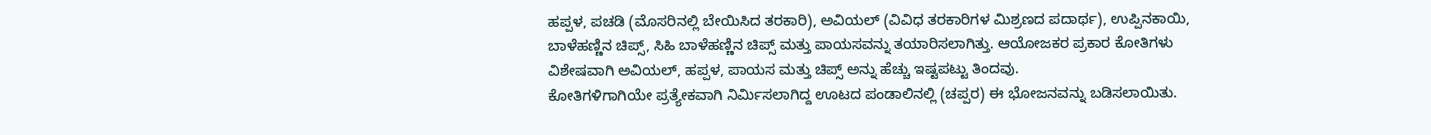ಹಪ್ಪಳ, ಪಚಡಿ (ಮೊಸರಿನಲ್ಲಿ ಬೇಯಿಸಿದ ತರಕಾರಿ), ಅವಿಯಲ್ (ವಿವಿಧ ತರಕಾರಿಗಳ ಮಿಶ್ರಣದ ಪದಾರ್ಥ), ಉಪ್ಪಿನಕಾಯಿ, ಬಾಳೆಹಣ್ಣಿನ ಚಿಪ್ಸ್, ಸಿಹಿ ಬಾಳೆಹಣ್ಣಿನ ಚಿಪ್ಸ್ ಮತ್ತು ಪಾಯಸವನ್ನು ತಯಾರಿಸಲಾಗಿತ್ತು. ಆಯೋಜಕರ ಪ್ರಕಾರ ಕೋತಿಗಳು ವಿಶೇಷವಾಗಿ ಅವಿಯಲ್, ಹಪ್ಪಳ, ಪಾಯಸ ಮತ್ತು ಚಿಪ್ಸ್ ಅನ್ನು ಹೆಚ್ಚು ಇಷ್ಟಪಟ್ಟು ತಿಂದವು.
ಕೋತಿಗಳಿಗಾಗಿಯೇ ಪ್ರತ್ಯೇಕವಾಗಿ ನಿರ್ಮಿಸಲಾಗಿದ್ದ ಊಟದ ಪಂಡಾಲಿನಲ್ಲಿ (ಚಪ್ಪರ) ಈ ಭೋಜನವನ್ನು ಬಡಿಸಲಾಯಿತು.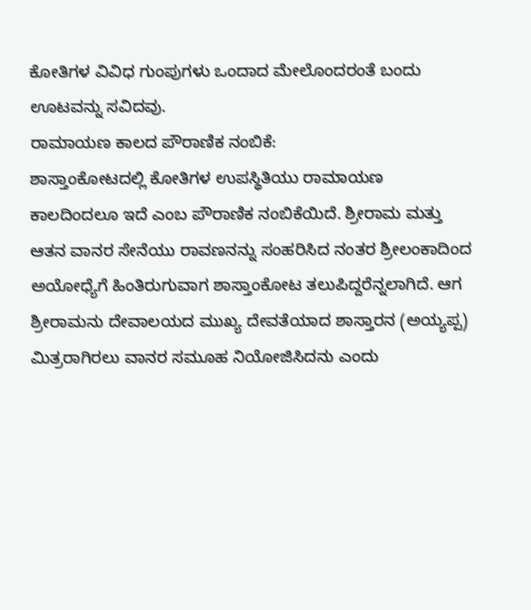ಕೋತಿಗಳ ವಿವಿಧ ಗುಂಪುಗಳು ಒಂದಾದ ಮೇಲೊಂದರಂತೆ ಬಂದು ಊಟವನ್ನು ಸವಿದವು.
ರಾಮಾಯಣ ಕಾಲದ ಪೌರಾಣಿಕ ನಂಬಿಕೆ:
ಶಾಸ್ತಾಂಕೋಟದಲ್ಲಿ ಕೋತಿಗಳ ಉಪಸ್ಥಿತಿಯು ರಾಮಾಯಣ ಕಾಲದಿಂದಲೂ ಇದೆ ಎಂಬ ಪೌರಾಣಿಕ ನಂಬಿಕೆಯಿದೆ. ಶ್ರೀರಾಮ ಮತ್ತು ಆತನ ವಾನರ ಸೇನೆಯು ರಾವಣನನ್ನು ಸಂಹರಿಸಿದ ನಂತರ ಶ್ರೀಲಂಕಾದಿಂದ ಅಯೋಧ್ಯೆಗೆ ಹಿಂತಿರುಗುವಾಗ ಶಾಸ್ತಾಂಕೋಟ ತಲುಪಿದ್ದರೆನ್ನಲಾಗಿದೆ. ಆಗ ಶ್ರೀರಾಮನು ದೇವಾಲಯದ ಮುಖ್ಯ ದೇವತೆಯಾದ ಶಾಸ್ತಾರನ (ಅಯ್ಯಪ್ಪ) ಮಿತ್ರರಾಗಿರಲು ವಾನರ ಸಮೂಹ ನಿಯೋಜಿಸಿದನು ಎಂದು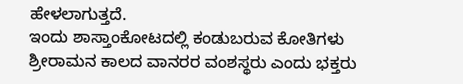ಹೇಳಲಾಗುತ್ತದೆ.
ಇಂದು ಶಾಸ್ತಾಂಕೋಟದಲ್ಲಿ ಕಂಡುಬರುವ ಕೋತಿಗಳು ಶ್ರೀರಾಮನ ಕಾಲದ ವಾನರರ ವಂಶಸ್ಥರು ಎಂದು ಭಕ್ತರು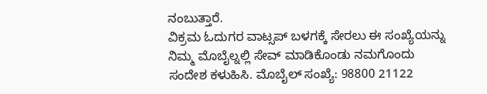ನಂಬುತ್ತಾರೆ.
ವಿಕ್ರಮ ಓದುಗರ ವಾಟ್ಸಪ್ ಬಳಗಕ್ಕೆ ಸೇರಲು ಈ ಸಂಖ್ಯೆಯನ್ನು ನಿಮ್ಮ ಮೊಬೈಲ್ನಲ್ಲಿ ಸೇವ್ ಮಾಡಿಕೊಂಡು ನಮಗೊಂದು ಸಂದೇಶ ಕಳುಹಿಸಿ. ಮೊಬೈಲ್ ಸಂಖ್ಯೆ: 98800 21122